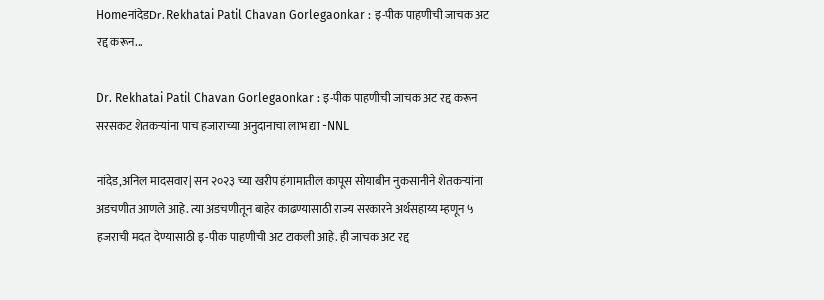HomeनांदेडDr. Rekhatai Patil Chavan Gorlegaonkar : इ-पीक पाहणीची जाचक अट रद्द करून...

Dr. Rekhatai Patil Chavan Gorlegaonkar : इ-पीक पाहणीची जाचक अट रद्द करून सरसकट शेतकऱ्यांना पाच हजाराच्या अनुदानाचा लाभ द्या -NNL

नांदेड,अनिल मादसवार| सन २०२३ च्या खरीप हंगामातील कापूस सोयाबीन नुकसानीने शेतकऱ्यांना अडचणीत आणले आहे. त्या अडचणीतून बाहेर काढण्यासाठी राज्य सरकारने अर्थसहाय्य म्हणून ५ हजराची मदत देण्यासाठी इ-पीक पाहणीची अट टाकली आहे. ही जाचक अट रद्द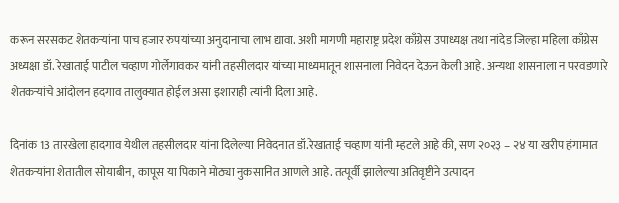करून सरसकट शेतकऱ्यांना पाच हजार रुपयांच्या अनुदानाचा लाभ द्यावा. अशी मागणी महाराष्ट्र प्रदेश काँग्रेस उपाध्यक्ष तथा नांदेड जिल्हा महिला काँग्रेस अध्यक्षा डॉ. रेखाताई पाटील चव्हाण गोर्लेगावकर यांनी तहसीलदार यांच्या माध्यमातून शासनाला निवेदन देऊन केली आहे. अन्यथा शासनाला न परवडणारे शेतकऱ्यांचे आंदोलन हदगाव तालुक्यात होईल असा इशाराही त्यांनी दिला आहे.

दिनांक 13 तारखेला हादगाव येथील तहसीलदार यांना दिलेल्या निवेदनात डॉ.रेखाताई चव्हाण यांनी म्हटले आहे की, सण २०२३ – २४ या खरीप हंगामात शेतकऱ्यांना शेतातील सोयाबीन, कापूस या पिकाने मोठ्या नुकसानित आणले आहे. तत्पूर्वी झालेल्या अतिवृष्टीने उत्पादन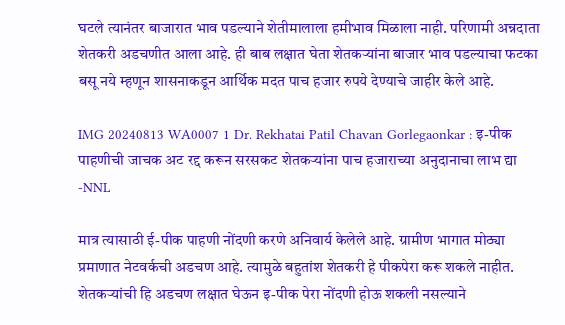घटले त्यानंतर बाजारात भाव पडल्याने शेतीमालाला हमीभाव मिळाला नाही. परिणामी अन्नदाता शेतकरी अडचणीत आला आहे. ही बाब लक्षात घेता शेतकऱ्यांना बाजार भाव पडल्याचा फटका बसू नये म्हणून शासनाकडून आर्थिक मदत पाच हजार रुपये देण्याचे जाहीर केले आहे.

IMG 20240813 WA0007 1 Dr. Rekhatai Patil Chavan Gorlegaonkar : इ-पीक पाहणीची जाचक अट रद्द करून सरसकट शेतकऱ्यांना पाच हजाराच्या अनुदानाचा लाभ द्या -NNL

मात्र त्यासाठी ई-पीक पाहणी नोंदणी करणे अनिवार्य केलेले आहे. ग्रामीण भागात मोठ्या प्रमाणात नेटवर्कची अडचण आहे. त्यामुळे बहुतांश शेतकरी हे पीकपेरा करू शकले नाहीत. शेतकऱ्यांची हि अडचण लक्षात घेऊन इ-पीक पेरा नोंदणी होऊ शकली नसल्याने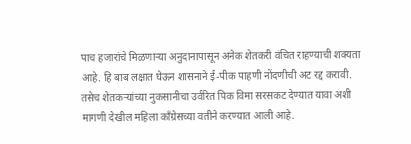पाच हजारांचे मिळणाऱ्या अनुदानापासून अनेक शेतकरी वंचित राहण्याची शक्यता आहे. हि बाब लक्षात घेऊन शासनाने ई-पीक पाहणी नोंदणीची अट रद्द करावी. तसेच शेतकऱ्यांच्या नुकसानीचा उर्वरित पिक विमा सरसकट देण्यात यावा अशी मागणी देखील महिला काँग्रेसच्या वतीने करण्यात आली आहे.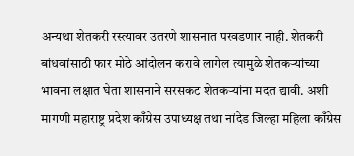अन्यथा शेतकरी रस्त्यावर उतरणे शासनात परवडणार नाही. शेतकरी बांधवांसाठी फार मोठे आंदोलन करावे लागेल त्यामुळे शेतकऱ्यांच्या भावना लक्षात घेता शासनाने सरसकट शेतकऱ्यांना मदत द्यावी. अशी मागणी महाराष्ट्र प्रदेश काँग्रेस उपाध्यक्ष तथा नांदेड जिल्हा महिला काँग्रेस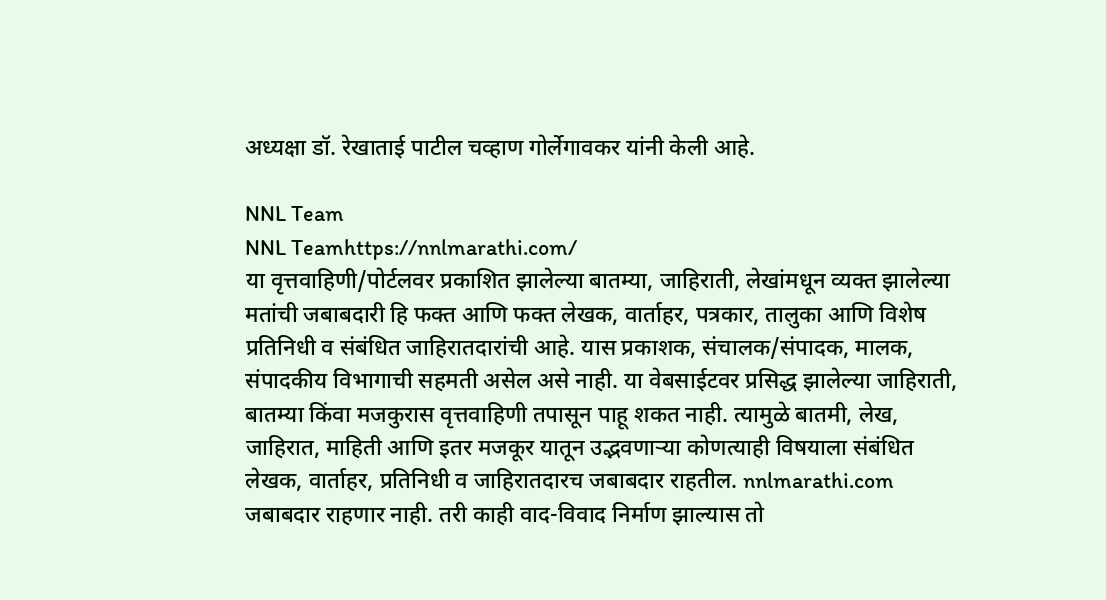अध्यक्षा डॉ. रेखाताई पाटील चव्हाण गोर्लेगावकर यांनी केली आहे.

NNL Team
NNL Teamhttps://nnlmarathi.com/
या वृत्तवाहिणी/पोर्टलवर प्रकाशित झालेल्या बातम्या, जाहिराती, लेखांमधून व्यक्त झालेल्या मतांची जबाबदारी हि फक्त आणि फक्त लेखक, वार्ताहर, पत्रकार, तालुका आणि विशेष प्रतिनिधी व संबंधित जाहिरातदारांची आहे. यास प्रकाशक, संचालक/संपादक, मालक, संपादकीय विभागाची सहमती असेल असे नाही. या वेबसाईटवर प्रसिद्ध झालेल्या जाहिराती, बातम्या किंवा मजकुरास वृत्तवाहिणी तपासून पाहू शकत नाही. त्यामुळे बातमी, लेख, जाहिरात, माहिती आणि इतर मजकूर यातून उद्भवणाऱ्या कोणत्याही विषयाला संबंधित लेखक, वार्ताहर, प्रतिनिधी व जाहिरातदारच जबाबदार राहतील. nnlmarathi.com जबाबदार राहणार नाही. तरी काही वाद-विवाद निर्माण झाल्यास तो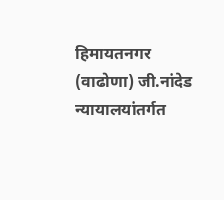हिमायतनगर (वाढोणा) जी.नांदेड न्यायालयांतर्गत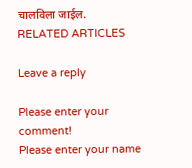चालविला जाईल.
RELATED ARTICLES

Leave a reply

Please enter your comment!
Please enter your name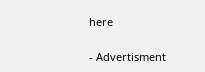here

- Advertisment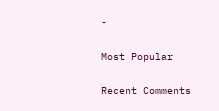-

Most Popular

Recent Comments